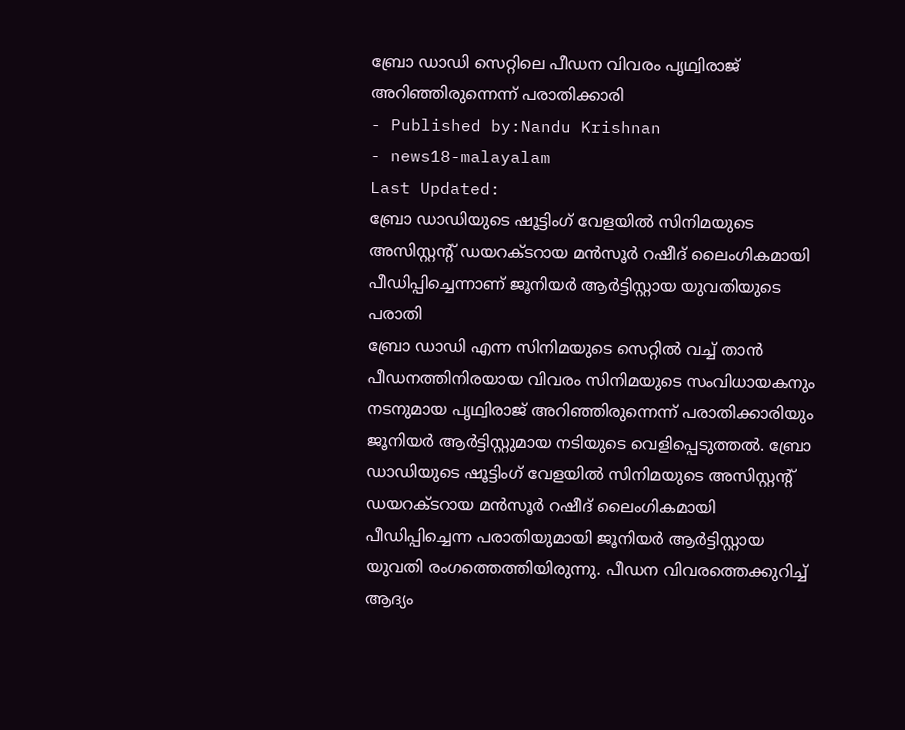ബ്രോ ഡാഡി സെറ്റിലെ പീഡന വിവരം പൃഥ്വിരാജ് അറിഞ്ഞിരുന്നെന്ന് പരാതിക്കാരി
- Published by:Nandu Krishnan
- news18-malayalam
Last Updated:
ബ്രോ ഡാഡിയുടെ ഷൂട്ടിംഗ് വേളയിൽ സിനിമയുടെ അസിസ്റ്റൻ്റ് ഡയറക്ടറായ മൻസൂർ റഷീദ് ലൈംഗികമായി പീഡിപ്പിച്ചെന്നാണ് ജൂനിയർ ആർട്ടിസ്റ്റായ യുവതിയുടെ പരാതി
ബ്രോ ഡാഡി എന്ന സിനിമയുടെ സെറ്റിൽ വച്ച് താൻ പീഡനത്തിനിരയായ വിവരം സിനിമയുടെ സംവിധായകനും നടനുമായ പൃഥ്വിരാജ് അറിഞ്ഞിരുന്നെന്ന് പരാതിക്കാരിയും ജൂനിയർ ആർട്ടിസ്റ്റുമായ നടിയുടെ വെളിപ്പെടുത്തൽ. ബ്രോ ഡാഡിയുടെ ഷൂട്ടിംഗ് വേളയിൽ സിനിമയുടെ അസിസ്റ്റൻ്റ് ഡയറക്ടറായ മൻസൂർ റഷീദ് ലൈംഗികമായി പീഡിപ്പിച്ചെന്ന പരാതിയുമായി ജൂനിയർ ആർട്ടിസ്റ്റായ യുവതി രംഗത്തെത്തിയിരുന്നു. പീഡന വിവരത്തെക്കുറിച്ച് ആദ്യം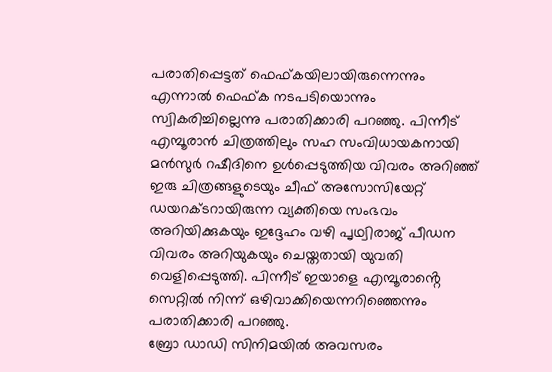പരാതിപ്പെട്ടത് ഫെഫ്കയിലായിരുന്നെന്നും എന്നാൽ ഫെഫ്ക നടപടിയൊന്നും സ്വികരിച്ചില്ലെന്നു പരാതിക്കാരി പറഞ്ഞു. പിന്നീട് എമ്പൂരാൻ ചിത്രത്തിലും സഹ സംവിധായകനായി മൻസുർ റഷീദിനെ ഉൾപ്പെടുത്തിയ വിവരം അറിഞ്ഞ് ഇരു ചിത്രങ്ങളുടെയും ചീഫ് അസോസിയേറ്റ് ഡയറക്ടറായിരുന്ന വ്യക്തിയെ സംഭവം അറിയിക്കുകയും ഇദ്ദേഹം വഴി പൃഥ്വിരാജ് പീഡന വിവരം അറിയുകയും ചെയ്തതായി യുവതി വെളിപ്പെടുത്തി. പിന്നീട് ഇയാളെ എമ്പൂരാൻ്റെ സെറ്റിൽ നിന്ന് ഒഴിവാക്കിയെന്നറിഞ്ഞെന്നും പരാതിക്കാരി പറഞ്ഞു.
ബ്രോ ഡാഡി സിനിമയിൽ അവസരം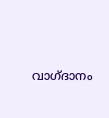വാഗ്ദാനം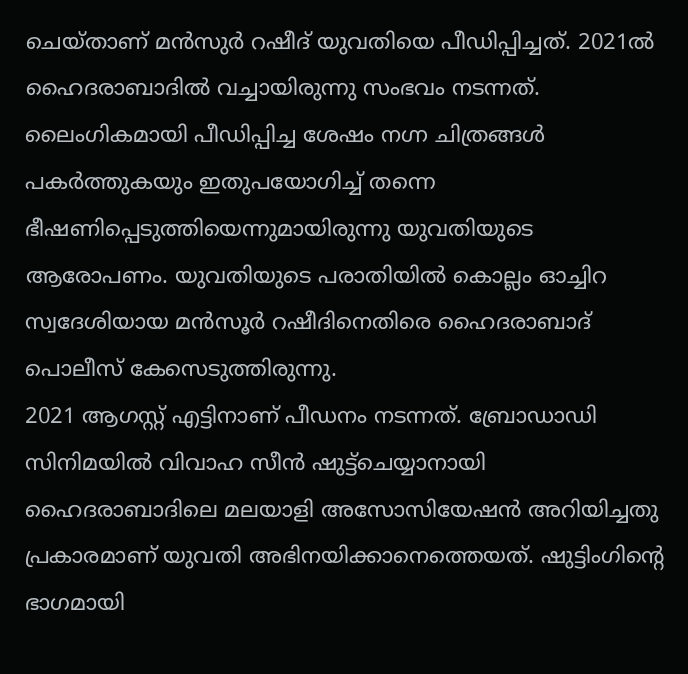ചെയ്താണ് മൻസുർ റഷീദ് യുവതിയെ പീഡിപ്പിച്ചത്. 2021ൽ ഹൈദരാബാദിൽ വച്ചായിരുന്നു സംഭവം നടന്നത്. ലൈംഗികമായി പീഡിപ്പിച്ച ശേഷം നഗ്ന ചിത്രങ്ങൾ പകർത്തുകയും ഇതുപയോഗിച്ച് തന്നെ ഭീഷണിപ്പെടുത്തിയെന്നുമായിരുന്നു യുവതിയുടെ ആരോപണം. യുവതിയുടെ പരാതിയിൽ കൊല്ലം ഓച്ചിറ സ്വദേശിയായ മൻസൂർ റഷീദിനെതിരെ ഹൈദരാബാദ് പൊലീസ് കേസെടുത്തിരുന്നു.
2021 ആഗസ്റ്റ് എട്ടിനാണ് പീഡനം നടന്നത്. ബ്രോഡാഡി സിനിമയിൽ വിവാഹ സീൻ ഷുട്ട്ചെയ്യാനായി ഹൈദരാബാദിലെ മലയാളി അസോസിയേഷൻ അറിയിച്ചതു പ്രകാരമാണ് യുവതി അഭിനയിക്കാനെത്തെയത്. ഷുട്ടിംഗിന്റെ ഭാഗമായി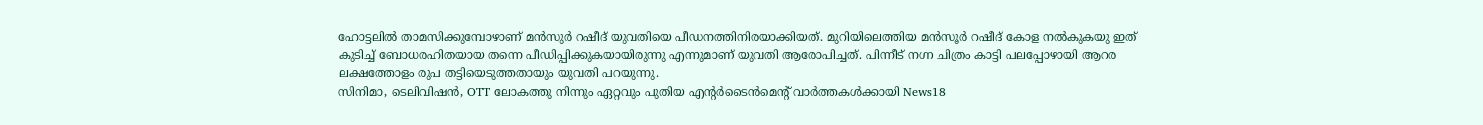ഹോട്ടലിൽ താമസിക്കുമ്പോഴാണ് മൻസുർ റഷീദ് യുവതിയെ പീഡനത്തിനിരയാക്കിയത്. മുറിയിലെത്തിയ മൻസൂർ റഷീദ് കോള നൽകുകയു ഇത് കുടിച്ച് ബോധരഹിതയായ തന്നെ പീഡിപ്പിക്കുകയായിരുന്നു എന്നുമാണ് യുവതി ആരോപിച്ചത്. പിന്നീട് നഗ്ന ചിത്രം കാട്ടി പലപ്പോഴായി ആറര ലക്ഷത്തോളം രുപ തട്ടിയെടുത്തതായും യുവതി പറയുന്നു.
സിനിമാ, ടെലിവിഷൻ, OTT ലോകത്തു നിന്നും ഏറ്റവും പുതിയ എന്റർടൈൻമെന്റ് വാർത്തകൾക്കായി News18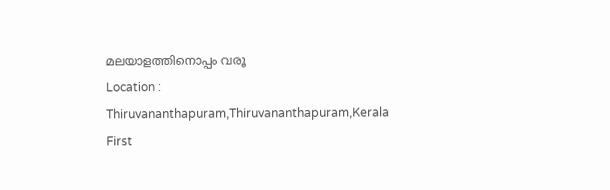മലയാളത്തിനൊപ്പം വരൂ
Location :
Thiruvananthapuram,Thiruvananthapuram,Kerala
First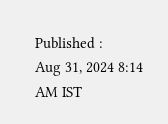Published :
Aug 31, 2024 8:14 AM IST